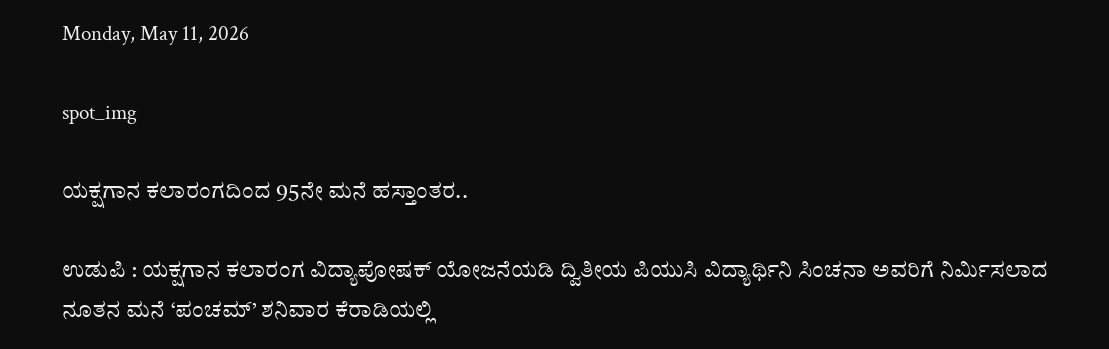Monday, May 11, 2026

spot_img

ಯಕ್ಷಗಾನ ಕಲಾರಂಗದಿಂದ 95ನೇ ಮನೆ ಹಸ್ತಾಂತರ..

ಉಡುಪಿ : ಯಕ್ಷಗಾನ ಕಲಾರಂಗ ವಿದ್ಯಾಪೋಷಕ್ ಯೋಜನೆಯಡಿ ದ್ವಿತೀಯ ಪಿಯುಸಿ ವಿದ್ಯಾರ್ಥಿನಿ ಸಿಂಚನಾ ಅವರಿಗೆ ನಿರ್ಮಿಸಲಾದ ನೂತನ ಮನೆ ‘ಪಂಚಮ್’ ಶನಿವಾರ ಕೆರಾಡಿಯಲ್ಲಿ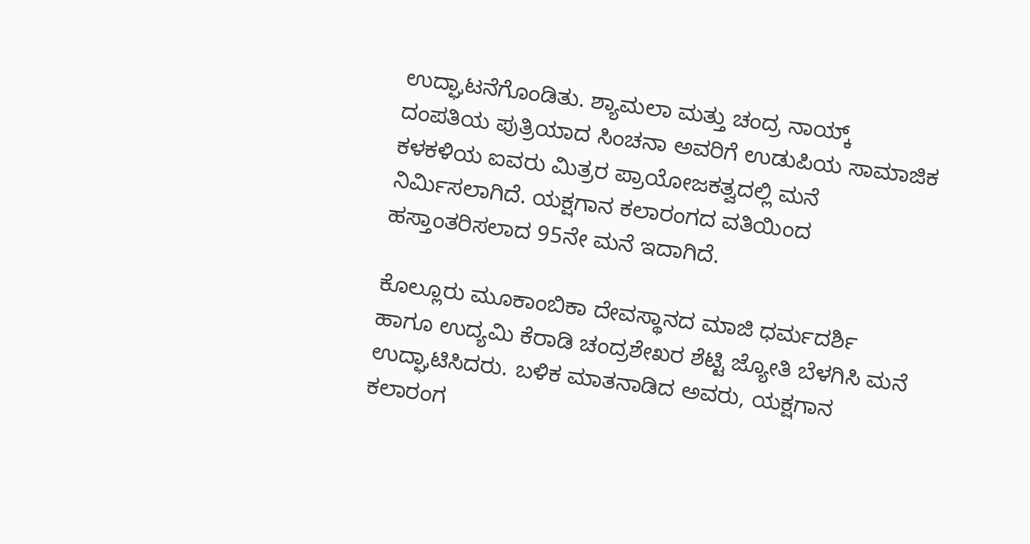ಉದ್ಘಾಟನೆಗೊಂಡಿತು. ಶ್ಯಾಮಲಾ ಮತ್ತು ಚಂದ್ರ ನಾಯ್ಕ್ ದಂಪತಿಯ ಪುತ್ರಿಯಾದ ಸಿಂಚನಾ ಅವರಿಗೆ ಉಡುಪಿಯ ಸಾಮಾಜಿಕ ಕಳಕಳಿಯ ಐವರು ಮಿತ್ರರ ಪ್ರಾಯೋಜಕತ್ವದಲ್ಲಿ ಮನೆ ನಿರ್ಮಿಸಲಾಗಿದೆ. ಯಕ್ಷಗಾನ ಕಲಾರಂಗದ ವತಿಯಿಂದ ಹಸ್ತಾಂತರಿಸಲಾದ 95ನೇ ಮನೆ ಇದಾಗಿದೆ.

ಕೊಲ್ಲೂರು ಮೂಕಾಂಬಿಕಾ ದೇವಸ್ಥಾನದ ಮಾಜಿ ಧರ್ಮದರ್ಶಿ ಹಾಗೂ ಉದ್ಯಮಿ ಕೆರಾಡಿ ಚಂದ್ರಶೇಖರ ಶೆಟ್ಟಿ ಜ್ಯೋತಿ ಬೆಳಗಿಸಿ ಮನೆ ಉದ್ಘಾಟಿಸಿದರು. ಬಳಿಕ ಮಾತನಾಡಿದ ಅವರು, ಯಕ್ಷಗಾನ ಕಲಾರಂಗ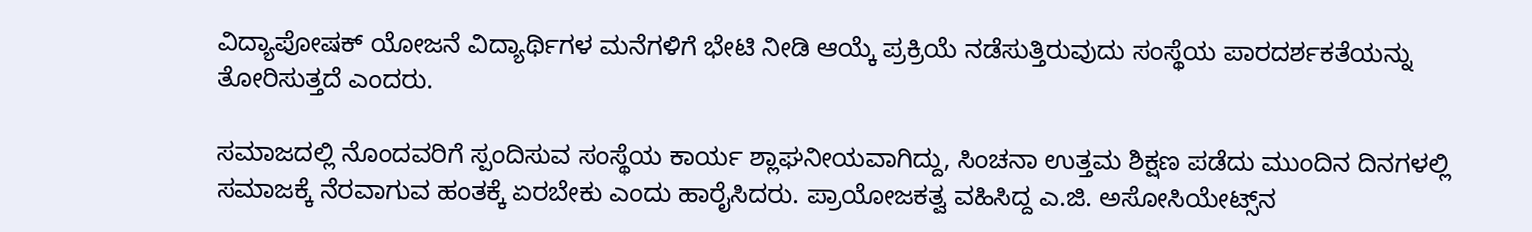ವಿದ್ಯಾಪೋಷಕ್ ಯೋಜನೆ ವಿದ್ಯಾರ್ಥಿಗಳ ಮನೆಗಳಿಗೆ ಭೇಟಿ ನೀಡಿ ಆಯ್ಕೆ ಪ್ರಕ್ರಿಯೆ ನಡೆಸುತ್ತಿರುವುದು ಸಂಸ್ಥೆಯ ಪಾರದರ್ಶಕತೆಯನ್ನು ತೋರಿಸುತ್ತದೆ ಎಂದರು.

ಸಮಾಜದಲ್ಲಿ ನೊಂದವರಿಗೆ ಸ್ಪಂದಿಸುವ ಸಂಸ್ಥೆಯ ಕಾರ್ಯ ಶ್ಲಾಘನೀಯವಾಗಿದ್ದು, ಸಿಂಚನಾ ಉತ್ತಮ ಶಿಕ್ಷಣ ಪಡೆದು ಮುಂದಿನ ದಿನಗಳಲ್ಲಿ ಸಮಾಜಕ್ಕೆ ನೆರವಾಗುವ ಹಂತಕ್ಕೆ ಏರಬೇಕು ಎಂದು ಹಾರೈಸಿದರು. ಪ್ರಾಯೋಜಕತ್ವ ವಹಿಸಿದ್ದ ಎ.ಜಿ. ಅಸೋಸಿಯೇಟ್ಸ್‌ನ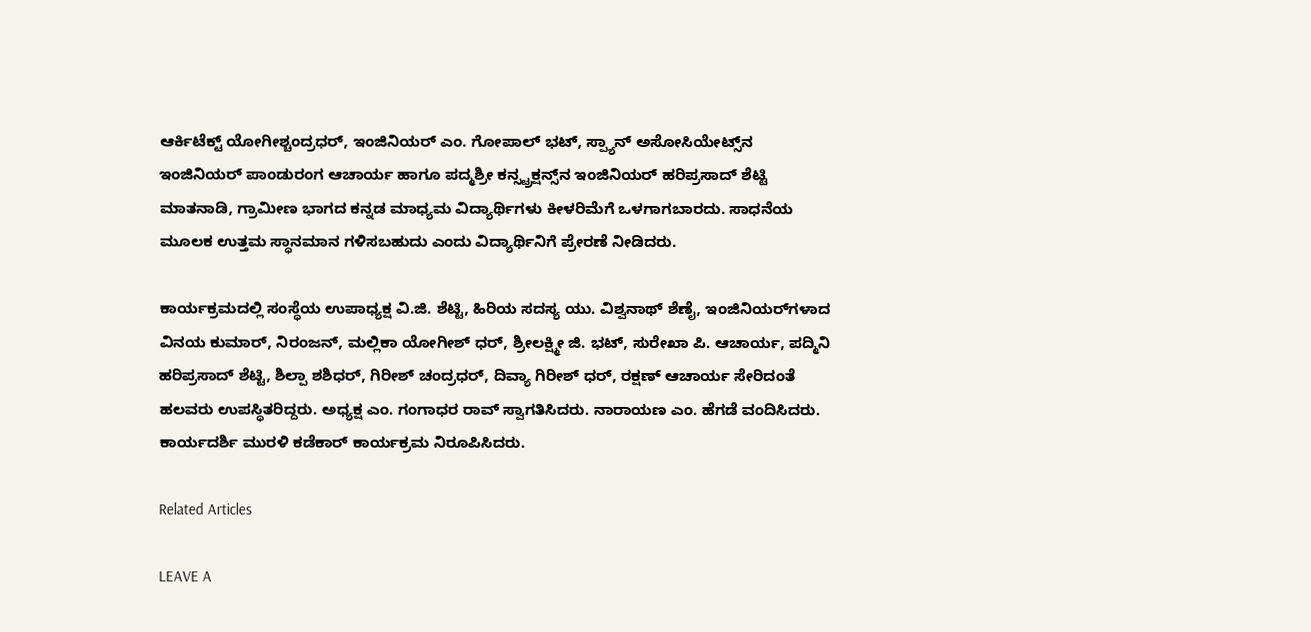ಆರ್ಕಿಟೆಕ್ಟ್ ಯೋಗೀಶ್ಚಂದ್ರಧರ್, ಇಂಜಿನಿಯರ್ ಎಂ. ಗೋಪಾಲ್ ಭಟ್, ಸ್ಪ್ಯಾನ್ ಅಸೋಸಿಯೇಟ್ಸ್‌ನ ಇಂಜಿನಿಯರ್ ಪಾಂಡುರಂಗ ಆಚಾರ್ಯ ಹಾಗೂ ಪದ್ಮಶ್ರೀ ಕನ್ಸ್ಟ್ರಕ್ಷನ್ಸ್‌ನ ಇಂಜಿನಿಯರ್ ಹರಿಪ್ರಸಾದ್ ಶೆಟ್ಟಿ ಮಾತನಾಡಿ, ಗ್ರಾಮೀಣ ಭಾಗದ ಕನ್ನಡ ಮಾಧ್ಯಮ ವಿದ್ಯಾರ್ಥಿಗಳು ಕೀಳರಿಮೆಗೆ ಒಳಗಾಗಬಾರದು. ಸಾಧನೆಯ ಮೂಲಕ ಉತ್ತಮ ಸ್ಥಾನಮಾನ ಗಳಿಸಬಹುದು ಎಂದು ವಿದ್ಯಾರ್ಥಿನಿಗೆ ಪ್ರೇರಣೆ ನೀಡಿದರು.

ಕಾರ್ಯಕ್ರಮದಲ್ಲಿ ಸಂಸ್ಥೆಯ ಉಪಾಧ್ಯಕ್ಷ ವಿ.ಜಿ. ಶೆಟ್ಟಿ, ಹಿರಿಯ ಸದಸ್ಯ ಯು. ವಿಶ್ವನಾಥ್ ಶೆಣೈ, ಇಂಜಿನಿಯರ್‌ಗಳಾದ ವಿನಯ ಕುಮಾರ್, ನಿರಂಜನ್, ಮಲ್ಲಿಕಾ ಯೋಗೀಶ್ ಧರ್, ಶ್ರೀಲಕ್ಷ್ಮೀ ಜಿ. ಭಟ್, ಸುರೇಖಾ ಪಿ. ಆಚಾರ್ಯ, ಪದ್ಮಿನಿ ಹರಿಪ್ರಸಾದ್ ಶೆಟ್ಟಿ, ಶಿಲ್ಪಾ ಶಶಿಧರ್, ಗಿರೀಶ್ ಚಂದ್ರಧರ್, ದಿವ್ಯಾ ಗಿರೀಶ್ ಧರ್, ರಕ್ಷಣ್ ಆಚಾರ್ಯ ಸೇರಿದಂತೆ ಹಲವರು ಉಪಸ್ಥಿತರಿದ್ದರು. ಅಧ್ಯಕ್ಷ ಎಂ. ಗಂಗಾಧರ ರಾವ್ ಸ್ವಾಗತಿಸಿದರು. ನಾರಾಯಣ ಎಂ. ಹೆಗಡೆ ವಂದಿಸಿದರು. ಕಾರ್ಯದರ್ಶಿ ಮುರಳಿ ಕಡೆಕಾರ್ ಕಾರ್ಯಕ್ರಮ ನಿರೂಪಿಸಿದರು.

Related Articles

LEAVE A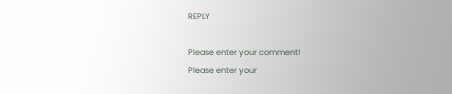REPLY

Please enter your comment!
Please enter your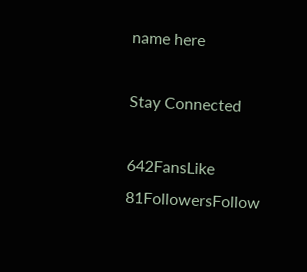name here

Stay Connected

642FansLike
81FollowersFollow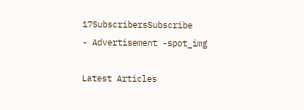17SubscribersSubscribe
- Advertisement -spot_img

Latest Articles